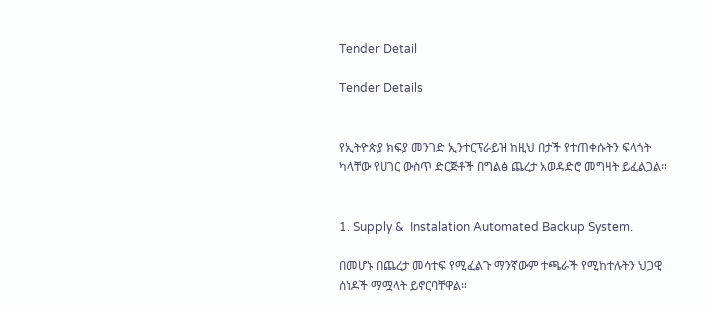Tender Detail

Tender Details


የኢትዮጵያ ክፍያ መንገድ ኢንተርፕራይዝ ከዚህ በታች የተጠቀሱትን ፍላጎት ካላቸው የሀገር ውስጥ ድርጅቶች በግልፅ ጨረታ አወዳድሮ መግዛት ይፈልጋል።


1. Supply &  Instalation Automated Backup System.

በመሆኑ በጨረታ መሳተፍ የሚፈልጉ ማንኛውም ተጫራች የሚከተሉትን ህጋዊ ሰነዶች ማሟላት ይኖርባቸዋል።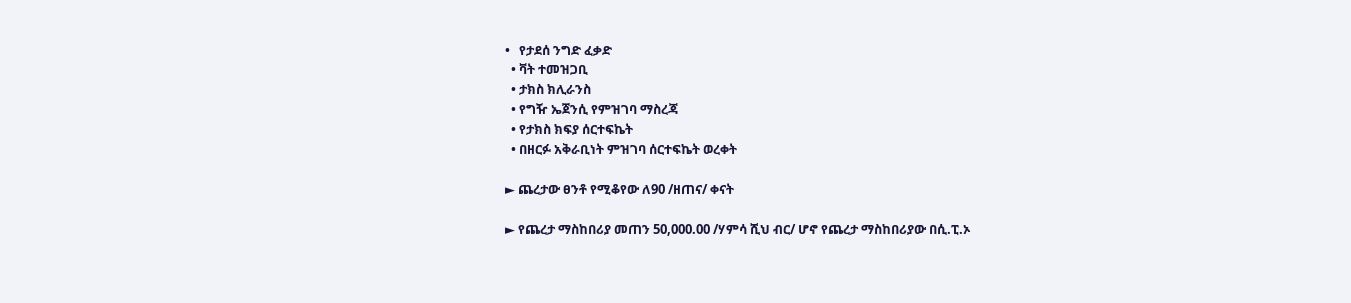•   የታደሰ ንግድ ፈቃድ
  • ቫት ተመዝጋቢ
  • ታክስ ክሊራንስ
  • የግዥ ኤጀንሲ የምዝገባ ማስረጃ
  • የታክስ ክፍያ ሰርተፍኬት
  • በዘርፉ አቅራቢነት ምዝገባ ሰርተፍኬት ወረቀት

► ጨረታው ፀንቶ የሚቆየው ለ90 /ዘጠና/ ቀናት

► የጨረታ ማስከበሪያ መጠን 50,000.00 /ሃምሳ ሺህ ብር/ ሆኖ የጨረታ ማስከበሪያው በሲ.ፒ.ኦ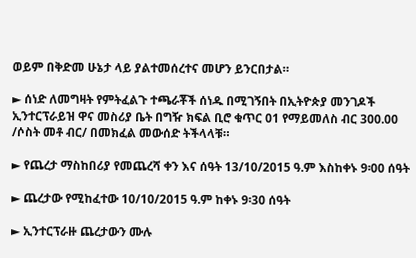ወይም በቅድመ ሁኔታ ላይ ያልተመሰረተና መሆን ይንርበታል።

► ሰነድ ለመግዛት የምትፈልጉ ተጫራቾች ሰነዱ በሚገኝበት በኢትዮጵያ መንገዶች ኢንተርፕራይዝ ዋና መስሪያ ቤት በግዥ ክፍል ቢሮ ቁጥር 01 የማይመለስ ብር 300.00 /ሶስት መቶ ብር/ በመክፈል መውሰድ ትችላላቹ።

► የጨረታ ማስከበሪያ የመጨረሻ ቀን እና ሰዓት 13/10/2015 ዓ.ም እስከቀኑ 9፡00 ሰዓት

► ጨረታው የሚከፈተው 10/10/2015 ዓ.ም ከቀኑ 9፡30 ሰዓት

► ኢንተርፕራዙ ጨረታውን ሙሉ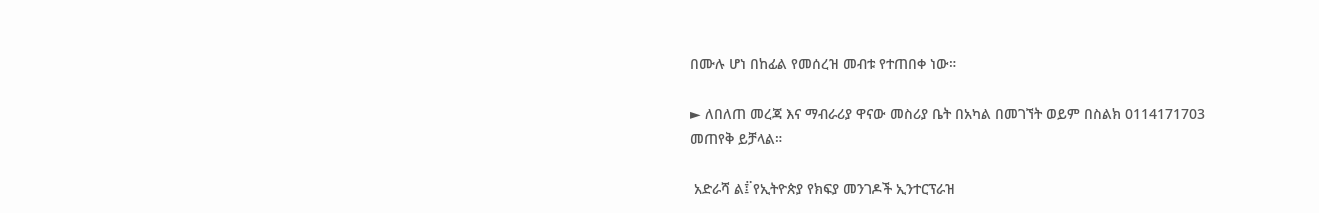በሙሉ ሆነ በከፊል የመሰረዝ መብቱ የተጠበቀ ነው።

► ለበለጠ መረጃ እና ማብራሪያ ዋናው መስሪያ ቤት በአካል በመገኘት ወይም በስልክ 0114171703 መጠየቅ ይቻላል።

 አድራሻ ል፤፟ የኢትዮጵያ የክፍያ መንገዶች ኢንተርፕራዝ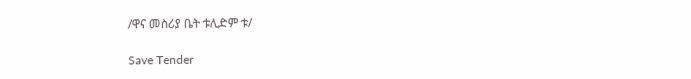/ዋና መስሪያ ቤት ቱሊድም ቱ/

Save Tender